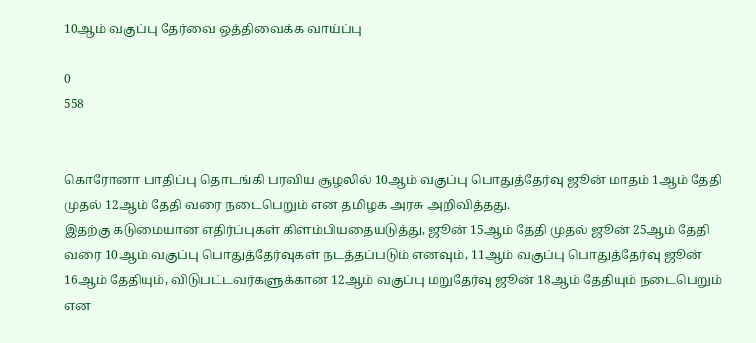10ஆம் வகுப்பு தேர்வை ஒத்திவைக்க வாய்ப்பு

0
558


கொரோனா பாதிப்பு தொடங்கி பரவிய சூழலில் 10ஆம் வகுப்பு பொதுத்தேர்வு ஜூன் மாதம் 1ஆம் தேதி முதல் 12ஆம் தேதி வரை நடைபெறும் என தமிழக அரசு அறிவித்தது.
இதற்கு கடுமையான எதிர்ப்புகள் கிளம்பியதையடுத்து, ஜூன் 15ஆம் தேதி முதல் ஜூன் 25ஆம் தேதி வரை 10ஆம் வகுப்பு பொதுத்தேர்வுகள் நடத்தப்படும் எனவும், 11ஆம் வகுப்பு பொதுத்தேர்வு ஜூன் 16ஆம் தேதியும், விடுபட்டவர்களுக்கான 12ஆம் வகுப்பு மறுதேர்வு ஜூன் 18ஆம் தேதியும் நடைபெறும் என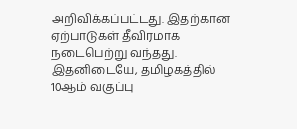அறிவிக்கப்பட்டது. இதற்கான ஏற்பாடுகள் தீவிரமாக நடைபெற்று வந்தது.
இதனிடையே, தமிழகத்தில் 10ஆம் வகுப்பு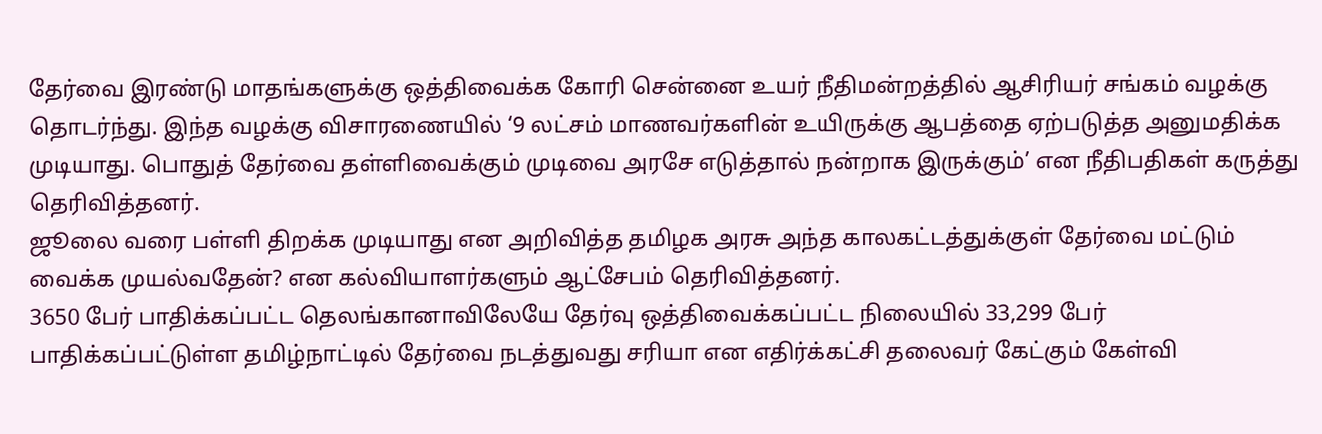தேர்வை இரண்டு மாதங்களுக்கு ஒத்திவைக்க கோரி சென்னை உயர் நீதிமன்றத்தில் ஆசிரியர் சங்கம் வழக்கு தொடர்ந்து. இந்த வழக்கு விசாரணையில் ‘9 லட்சம் மாணவர்களின் உயிருக்கு ஆபத்தை ஏற்படுத்த அனுமதிக்க முடியாது. பொதுத் தேர்வை தள்ளிவைக்கும் முடிவை அரசே எடுத்தால் நன்றாக இருக்கும்’ என நீதிபதிகள் கருத்து தெரிவித்தனர்.
ஜூலை வரை பள்ளி திறக்க முடியாது என அறிவித்த தமிழக அரசு அந்த காலகட்டத்துக்குள் தேர்வை மட்டும் வைக்க முயல்வதேன்? என கல்வியாளர்களும் ஆட்சேபம் தெரிவித்தனர்.
3650 பேர் பாதிக்கப்பட்ட தெலங்கானாவிலேயே தேர்வு ஒத்திவைக்கப்பட்ட நிலையில் 33,299 பேர் பாதிக்கப்பட்டுள்ள தமிழ்நாட்டில் தேர்வை நடத்துவது சரியா என எதிர்க்கட்சி தலைவர் கேட்கும் கேள்வி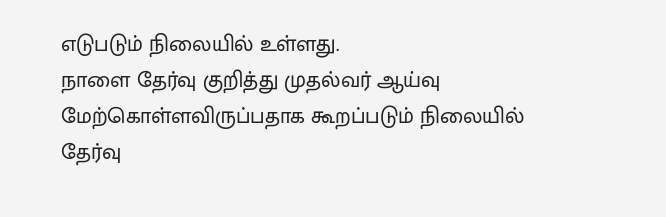எடுபடும் நிலையில் உள்ளது.
நாளை தேர்வு குறித்து முதல்வர் ஆய்வு மேற்கொள்ளவிருப்பதாக கூறப்படும் நிலையில் தேர்வு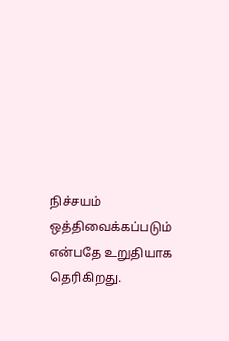நிச்சயம் ஒத்திவைக்கப்படும் என்பதே உறுதியாக தெரிகிறது.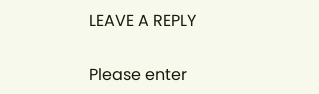LEAVE A REPLY

Please enter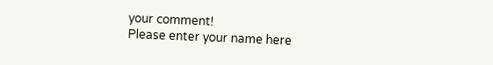your comment!
Please enter your name here